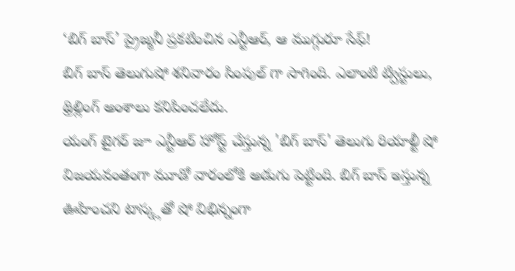‘బిగ్ బాస్’ ప్రైజ్మనీ ప్రకటించిన ఎన్టీఆర్, ఆ ముగ్గురూ సేఫ్!
బిగ్ బాస్ తెలుగుషో శనివారం సింపుల్ గా సాగింది. ఎలాంటి ట్విస్టులు, థ్రిల్లింగ్ అంశాలు కనిపించలేదు.
యంగ్ టైగర్ జూ ఎన్టీఆర్ హోస్ట్ చేస్తున్న 'బిగ్ బాస్' తెలుగు రియాల్టీ షో విజయవంతంగా మూడో వారంలోకి అడుగు పెట్టింది. బిగ్ బాస్ ఇస్తున్న ఊహించని టాస్క్లతో షో విభిన్నంగా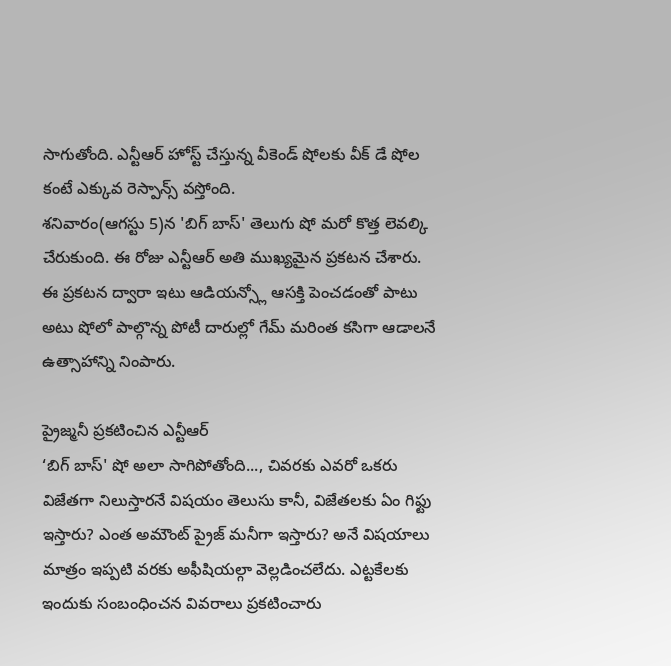సాగుతోంది. ఎన్టీఆర్ హోస్ట్ చేస్తున్న వీకెండ్ షోలకు వీక్ డే షోల కంటే ఎక్కువ రెస్పాన్స్ వస్తోంది.
శనివారం(ఆగస్టు 5)న 'బిగ్ బాస్' తెలుగు షో మరో కొత్త లెవల్కి చేరుకుంది. ఈ రోజు ఎన్టీఆర్ అతి ముఖ్యమైన ప్రకటన చేశారు. ఈ ప్రకటన ద్వారా ఇటు ఆడియన్స్లో ఆసక్తి పెంచడంతో పాటు అటు షోలో పాల్గొన్న పోటీ దారుల్లో గేమ్ మరింత కసిగా ఆడాలనే ఉత్సాహాన్ని నింపారు.

ప్రైజ్మనీ ప్రకటించిన ఎన్టీఆర్
‘బిగ్ బాస్' షో అలా సాగిపోతోంది..., చివరకు ఎవరో ఒకరు విజేతగా నిలుస్తారనే విషయం తెలుసు కానీ, విజేతలకు ఏం గిఫ్టు ఇస్తారు? ఎంత అమౌంట్ ప్రైజ్ మనీగా ఇస్తారు? అనే విషయాలు మాత్రం ఇప్పటి వరకు అఫీషియల్గా వెల్లడించలేదు. ఎట్టకేలకు ఇందుకు సంబంధించన వివరాలు ప్రకటించారు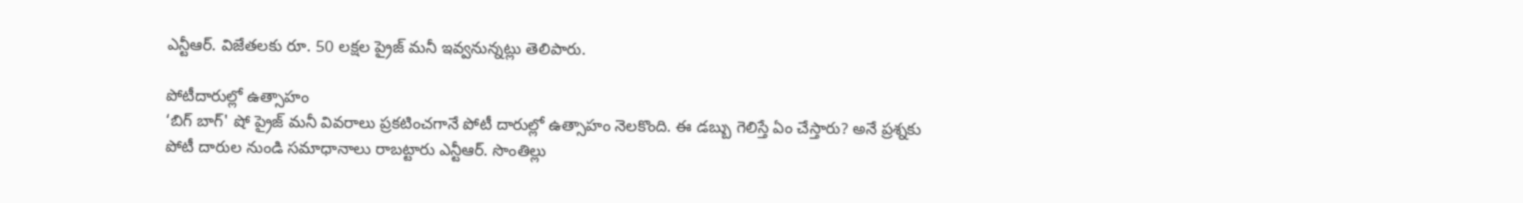ఎన్టీఆర్. విజేతలకు రూ. 50 లక్షల ప్రైజ్ మనీ ఇవ్వనున్నట్లు తెలిపారు.

పోటీదారుల్లో ఉత్సాహం
‘బిగ్ బాగ్' షో ప్రైజ్ మనీ వివరాలు ప్రకటించగానే పోటీ దారుల్లో ఉత్సాహం నెలకొంది. ఈ డబ్బు గెలిస్తే ఏం చేస్తారు? అనే ప్రశ్నకు పోటీ దారుల నుండి సమాధానాలు రాబట్టారు ఎన్టీఆర్. సొంతిల్లు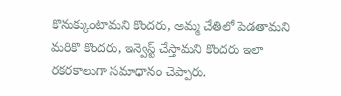కొనుక్కుంటామని కొందరు, అమ్మ చేతిలో పెడతామని మరికొ కొందరు, ఇన్వెస్ట్ చేస్తామని కొందరు ఇలా రకరకాలుగా సమాధానం చెప్పారు.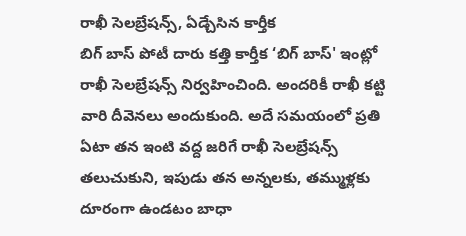రాఖీ సెలబ్రేషన్స్, ఏడ్చేసిన కార్తీక
బిగ్ బాస్ పోటీ దారు కత్తి కార్తీక ‘బిగ్ బాస్' ఇంట్లో రాఖీ సెలబ్రేషన్స్ నిర్వహించింది. అందరికీ రాఖీ కట్టి వారి దీవెనలు అందుకుంది. అదే సమయంలో ప్రతి ఏటా తన ఇంటి వద్ద జరిగే రాఖీ సెలబ్రేషన్స్ తలుచుకుని, ఇపుడు తన అన్నలకు, తమ్ముళ్లకు దూరంగా ఉండటం బాధా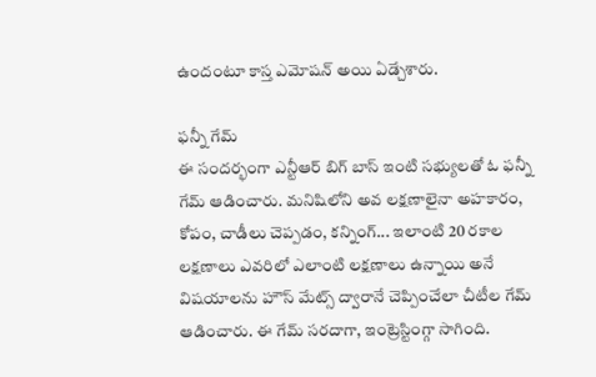ఉందంటూ కాస్త ఎమోషన్ అయి ఏడ్చేశారు.

ఫన్నీ గేమ్
ఈ సందర్భంగా ఎన్టీఆర్ బిగ్ బాస్ ఇంటి సభ్యులతో ఓ ఫన్నీ గేమ్ ఆడించారు. మనిషిలోని అవ లక్షణాలైనా అహకారం, కోపం, చాడీలు చెప్పడం, కన్నింగ్... ఇలాంటి 20 రకాల లక్షణాలు ఎవరిలో ఎలాంటి లక్షణాలు ఉన్నాయి అనే విషయాలను హౌస్ మేట్స్ ద్వారానే చెప్పించేలా చీటీల గేమ్ ఆడించారు. ఈ గేమ్ సరదాగా, ఇంట్రెస్టింగ్గా సాగింది.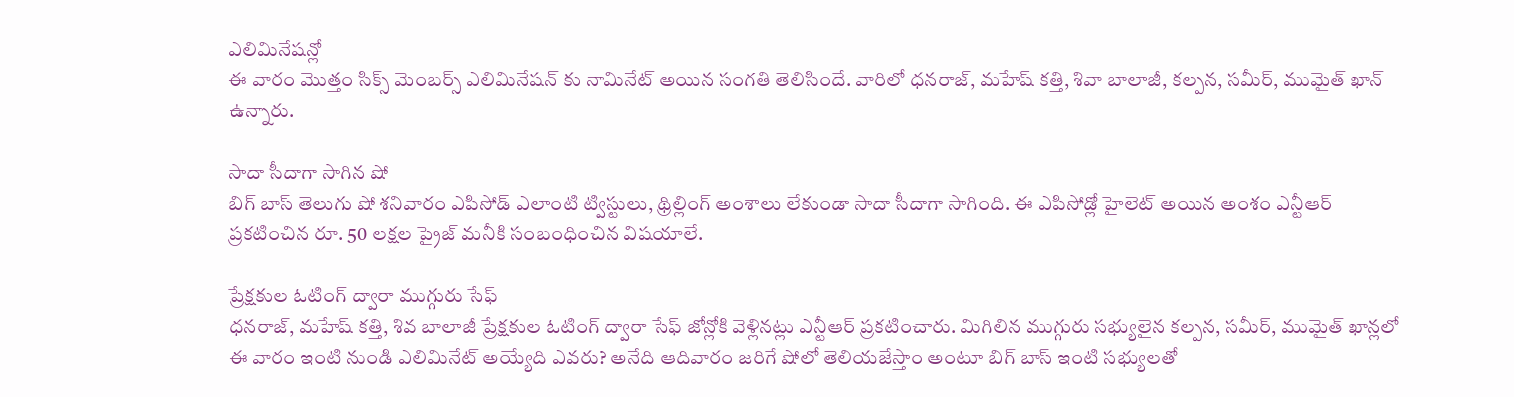ఎలిమినేషన్లో
ఈ వారం మొత్తం సిక్స్ మెంబర్స్ ఎలిమినేషన్ కు నామినేట్ అయిన సంగతి తెలిసిందే. వారిలో ధనరాజ్, మహేష్ కత్తి, శివా బాలాజీ, కల్పన, సమీర్, ముమైత్ ఖాన్ ఉన్నారు.

సాదా సీదాగా సాగిన షో
బిగ్ బాస్ తెలుగు షో శనివారం ఎపిసోడ్ ఎలాంటి ట్విస్టులు, థ్రిల్లింగ్ అంశాలు లేకుండా సాదా సీదాగా సాగింది. ఈ ఎపిసోడ్లో హైలెట్ అయిన అంశం ఎన్టీఆర్ ప్రకటించిన రూ. 50 లక్షల ప్రైజ్ మనీకి సంబంధించిన విషయాలే.

ప్రేక్షకుల ఓటింగ్ ద్వారా ముగ్గురు సేఫ్
ధనరాజ్, మహేష్ కత్తి, శివ బాలాజీ ప్రేక్షకుల ఓటింగ్ ద్వారా సేఫ్ జోన్లోకి వెళ్లినట్లు ఎన్టీఆర్ ప్రకటించారు. మిగిలిన ముగ్గురు సభ్యులైన కల్పన, సమీర్, ముమైత్ ఖాన్లలో ఈ వారం ఇంటి నుండి ఎలిమినేట్ అయ్యేది ఎవరు? అనేది ఆదివారం జరిగే షోలో తెలియజేస్తాం అంటూ బిగ్ బాస్ ఇంటి సభ్యులతో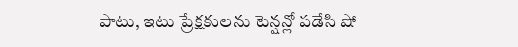పాటు, ఇటు ప్రేక్షకులను టెన్షన్లో పడేసి షో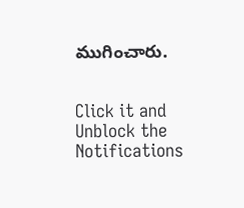ముగించారు.


Click it and Unblock the Notifications